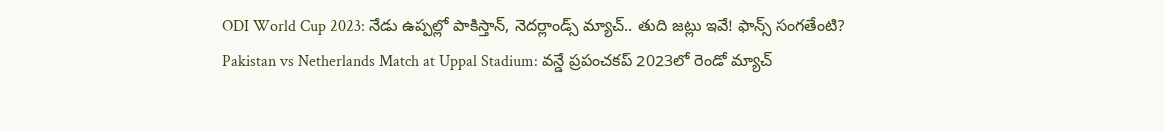ODI World Cup 2023: నేడు ఉప్పల్లో పాకిస్తాన్, నెదర్లాండ్స్ మ్యాచ్.. తుది జట్లు ఇవే! ఫాన్స్ సంగతేంటి?
Pakistan vs Netherlands Match at Uppal Stadium: వన్డే ప్రపంచకప్ 2023లో రెండో మ్యాచ్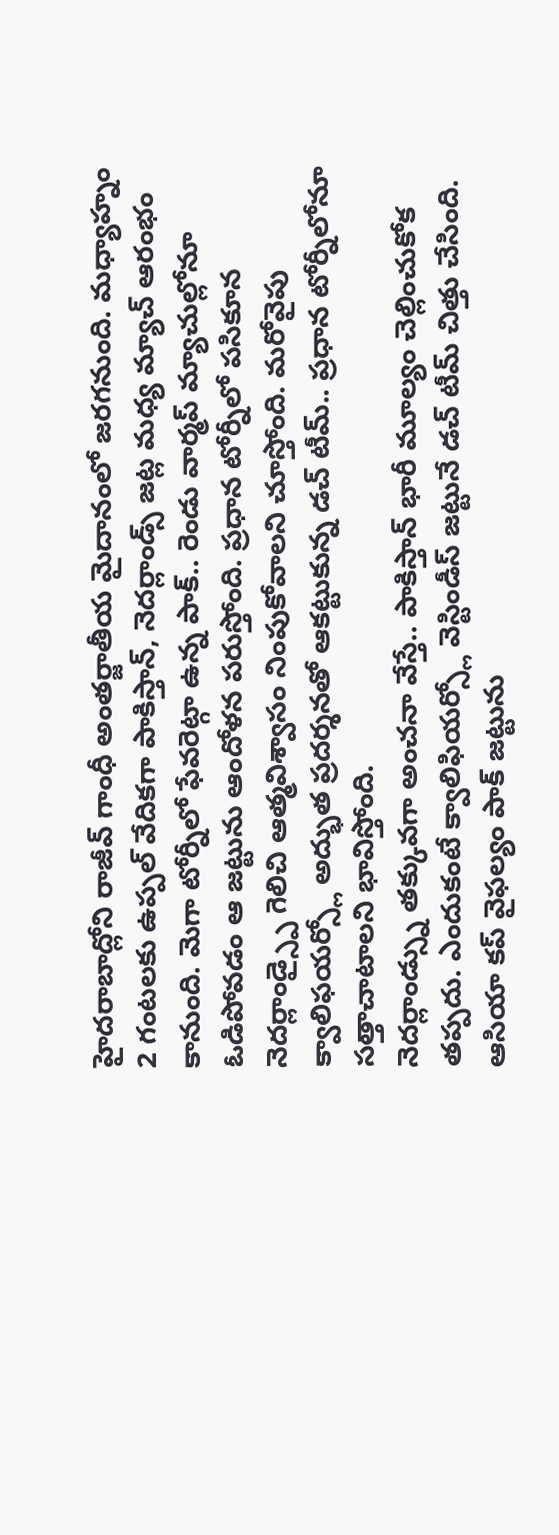హైదరాబాద్లోని రాజీవ్ గాంధీ అంతర్జాతీయ మైదానంలో జరగనుంది. మధ్యాహ్నం 2 గంటలకు ఉప్పల్ వేదికగా పాకిస్తాన్, నెదర్లాండ్స్ జట్ల మధ్య మ్యాచ్ ఆరంభం కానుంది. మెగా టోర్నీలో ఫేవరెట్గా ఉన్న పాక్.. రెండు వార్మప్ మ్యాచుల్లోనూ ఓడిపోవడం ఆ జట్టును ఆందోళన పరుస్తోంది. ప్రధాన టోర్నీలో పసికూన నెదర్లాండ్స్పై గెలిచి ఆత్మవిశ్వాసం నింపుకోవాలని చూస్తోంది. మరోవైపు క్వాలిఫయర్స్లో అద్భుత ప్రదర్శనతో ఆకట్టుకున్న డచ్ టీమ్.. ప్రధాన టోర్నీలోనూ సత్తాచాటాలని భావిస్తోంది.
నెదర్లాండ్స్ను తక్కువగా అంచనా వేస్తే.. పాకిస్తాన్ భారీ మూల్యం చెల్లించుకోక తప్పదు. ఎందుకంటే క్వాలిఫియర్స్లో వెస్టిండీస్ జట్టునే డచ్ టీమ్ చిత్తు చేసింది. ఆసియా కప్ వైఫల్యం పాక్ జట్టును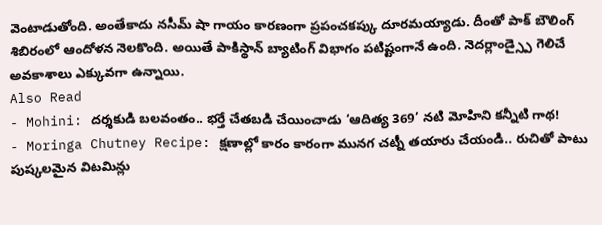వెంటాడుతోంది. అంతేకాదు నసీమ్ షా గాయం కారణంగా ప్రపంచకప్కు దూరమయ్యాడు. దీంతో పాక్ బౌలింగ్ శిబిరంలో ఆందోళన నెలకొంది. అయితే పాకిస్థాన్ బ్యాటింగ్ విభాగం పటిష్టంగానే ఉంది. నెదర్లాండ్స్పై గెలిచే అవకాశాలు ఎక్కువగా ఉన్నాయి.
Also Read
- Mohini: దర్శకుడి బలవంతం.. భర్తే చేతబడి చేయించాడు ‘ఆదిత్య 369’ నటి మోహిని కన్నీటి గాథ!
- Moringa Chutney Recipe: క్షణాల్లో కారం కారంగా మునగ చట్నీ తయారు చేయండి.. రుచితో పాటు పుష్కలమైన విటమిన్లు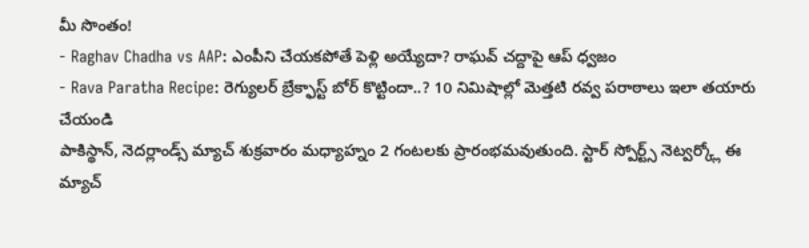మీ సొంతం!
- Raghav Chadha vs AAP: ఎంపీని చేయకపోతే పెళ్లి అయ్యేదా? రాఘవ్ చద్దాపై ఆప్ ధ్వజం
- Rava Paratha Recipe: రెగ్యులర్ బ్రేక్ఫాస్ట్ బోర్ కొట్టిందా..? 10 నిమిషాల్లో మెత్తటి రవ్వ పరాఠాలు ఇలా తయారు చేయండి
పాకిస్థాన్, నెదర్లాండ్స్ మ్యాచ్ శుక్రవారం మధ్యాహ్నం 2 గంటలకు ప్రారంభమవుతుంది. స్టార్ స్పోర్ట్స్ నెట్వర్క్లో ఈ మ్యాచ్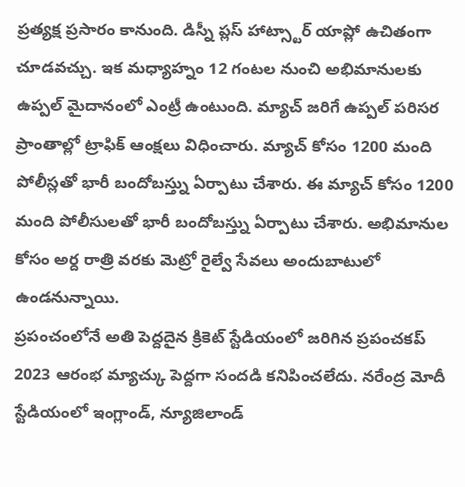ప్రత్యక్ష ప్రసారం కానుంది. డిస్నీ ప్లస్ హాట్స్టార్ యాప్లో ఉచితంగా చూడవచ్చు. ఇక మధ్యాహ్నం 12 గంటల నుంచి అభిమానులకు ఉప్పల్ మైదానంలో ఎంట్రీ ఉంటుంది. మ్యాచ్ జరిగే ఉప్పల్ పరిసర ప్రాంతాల్లో ట్రాఫిక్ ఆంక్షలు విధించారు. మ్యాచ్ కోసం 1200 మంది పోలీస్లతో భారీ బందోబస్త్ను ఏర్పాటు చేశారు. ఈ మ్యాచ్ కోసం 1200 మంది పోలీసులతో భారీ బందోబస్త్ను ఏర్పాటు చేశారు. అభిమానుల కోసం అర్ద రాత్రి వరకు మెట్రో రైల్వే సేవలు అందుబాటులో ఉండనున్నాయి.
ప్రపంచంలోనే అతి పెద్దదైన క్రికెట్ స్టేడియంలో జరిగిన ప్రపంచకప్ 2023 ఆరంభ మ్యాచ్కు పెద్దగా సందడి కనిపించలేదు. నరేంద్ర మోదీ స్టేడియంలో ఇంగ్లాండ్, న్యూజిలాండ్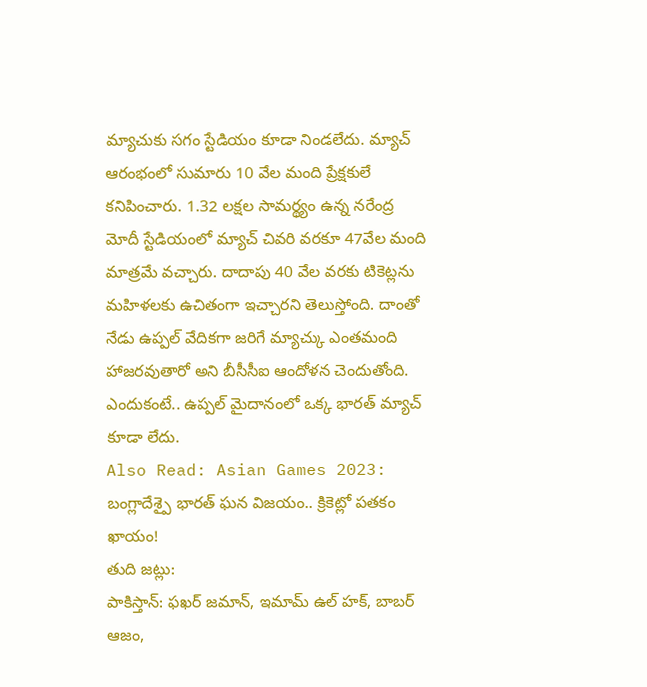మ్యాచుకు సగం స్టేడియం కూడా నిండలేదు. మ్యాచ్ ఆరంభంలో సుమారు 10 వేల మంది ప్రేక్షకులే కనిపించారు. 1.32 లక్షల సామర్థ్యం ఉన్న నరేంద్ర మోదీ స్టేడియంలో మ్యాచ్ చివరి వరకూ 47వేల మంది మాత్రమే వచ్చారు. దాదాపు 40 వేల వరకు టికెట్లను మహిళలకు ఉచితంగా ఇచ్చారని తెలుస్తోంది. దాంతో నేడు ఉప్పల్ వేదికగా జరిగే మ్యాచ్కు ఎంతమంది హాజరవుతారో అని బీసీసీఐ ఆందోళన చెందుతోంది. ఎందుకంటే.. ఉప్పల్ మైదానంలో ఒక్క భారత్ మ్యాచ్ కూడా లేదు.
Also Read: Asian Games 2023: బంగ్లాదేశ్పై భారత్ ఘన విజయం.. క్రికెట్లో పతకం ఖాయం!
తుది జట్లు:
పాకిస్తాన్: ఫఖర్ జమాన్, ఇమామ్ ఉల్ హక్, బాబర్ ఆజం,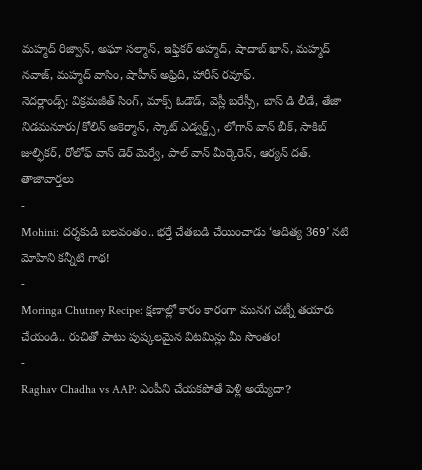మహ్మద్ రిజ్వాన్, అఘా సల్మాన్, ఇఫ్తికర్ అహ్మద్, షాదాబ్ ఖాన్, మహ్మద్ నవాజ్, మహ్మద్ వాసిం, షాహీన్ అఫ్రిది, హారీస్ రవూఫ్.
నెదర్లాండ్స్: విక్రమజీత్ సింగ్, మాక్స్ ఓడౌడ్, వెస్లీ బరేస్సీ, బాస్ డి లీడే, తేజా నిడమనూరు/కోలిన్ అకెర్మాన్, స్కాట్ ఎడ్వర్డ్స్, లోగాన్ వాన్ బీక్, సాకిబ్ జుల్ఫికర్, రోలోఫ్ వాన్ డెర్ మెర్వే, పాల్ వాన్ మీర్కెరెన్, ఆర్యన్ దత్.
తాజావార్తలు
-
Mohini: దర్శకుడి బలవంతం.. భర్తే చేతబడి చేయించాడు ‘ఆదిత్య 369’ నటి మోహిని కన్నీటి గాథ!
-
Moringa Chutney Recipe: క్షణాల్లో కారం కారంగా మునగ చట్నీ తయారు చేయండి.. రుచితో పాటు పుష్కలమైన విటమిన్లు మీ సొంతం!
-
Raghav Chadha vs AAP: ఎంపీని చేయకపోతే పెళ్లి అయ్యేదా?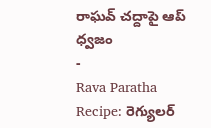రాఘవ్ చద్దాపై ఆప్ ధ్వజం
-
Rava Paratha Recipe: రెగ్యులర్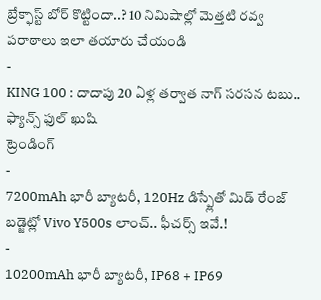బ్రేక్ఫాస్ట్ బోర్ కొట్టిందా..? 10 నిమిషాల్లో మెత్తటి రవ్వ పరాఠాలు ఇలా తయారు చేయండి
-
KING 100 : దాదాపు 20 ఏళ్ల తర్వాత నాగ్ సరసన టబు.. ఫ్యాన్స్ ఫుల్ ఖుషి
ట్రెండింగ్
-
7200mAh భారీ బ్యాటరీ, 120Hz డిస్ప్లేతో మిడ్ రేంజ్ బడ్జెట్లో Vivo Y500s లాంచ్.. ఫీచర్స్ ఇవే.!
-
10200mAh భారీ బ్యాటరీ, IP68 + IP69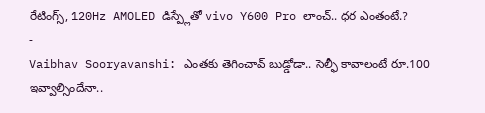రేటింగ్స్, 120Hz AMOLED డిస్ప్లేతో vivo Y600 Pro లాంచ్.. ధర ఎంతంటే.?
-
Vaibhav Sooryavanshi: ఎంతకు తెగించావ్ బుడ్డోడా.. సెల్ఫీ కావాలంటే రూ.100 ఇవ్వాల్సిందేనా..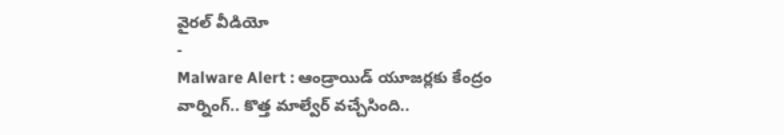వైరల్ వీడియో
-
Malware Alert : ఆండ్రాయిడ్ యూజర్లకు కేంద్రం వార్నింగ్.. కొత్త మాల్వేర్ వచ్చేసింది..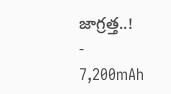జాగ్రత్త..!
-
7,200mAh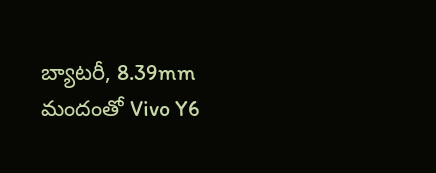బ్యాటరీ, 8.39mm మందంతో Vivo Y6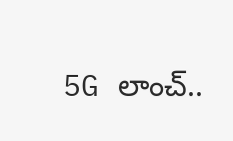5G లాంచ్..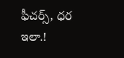ఫీచర్స్, ధర ఇలా.!